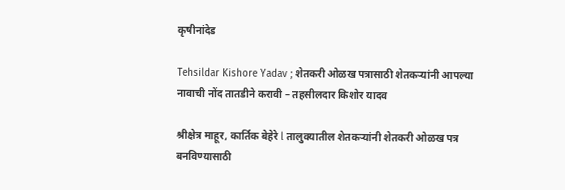कृषीनांदेड

Tehsildar Kishore Yadav ; शेतकरी ओळख पत्रासाठी शेतकऱ्यांनी आपल्या नावाची नोंद तातडीने करावी – तहसीलदार किशोर यादव

श्रीक्षेत्र माहूर, कार्तिक बेहेरे l तालुक्यातील शेतकऱ्यांनी शेतकरी ओळख पत्र बनविण्यासाठी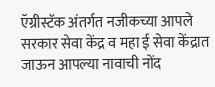ऍग्रीस्टॅक अंतर्गत नजीकच्या आपले सरकार सेवा केंद्र व महा ई सेवा केंद्रात जाऊन आपल्या नावाची नोंद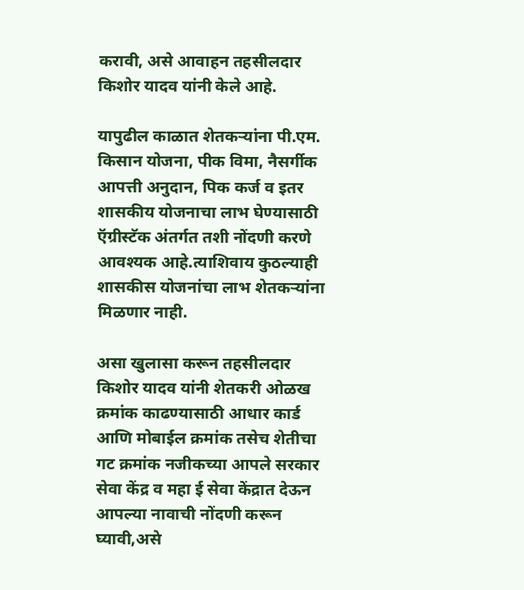करावी, असे आवाहन तहसीलदार किशोर यादव यांनी केले आहे.

यापुढील काळात शेतकऱ्यांना पी.एम. किसान योजना, पीक विमा, नैसर्गीक आपत्ती अनुदान, पिक कर्ज व इतर शासकीय योजनाचा लाभ घेण्यासाठी ऍग्रीस्टॅक अंतर्गत तशी नोंदणी करणे आवश्यक आहे.त्याशिवाय कुठल्याही शासकीस योजनांचा लाभ शेतकऱ्यांना मिळणार नाही.

असा खुलासा करून तहसीलदार किशोर यादव यांनी शेतकरी ओळख क्रमांक काढण्यासाठी आधार कार्ड आणि मोबाईल क्रमांक तसेच शेतीचा गट क्रमांक नजीकच्या आपले सरकार सेवा केंद्र व महा ई सेवा केंद्रात देऊन आपल्या नावाची नोंदणी करून घ्यावी,असे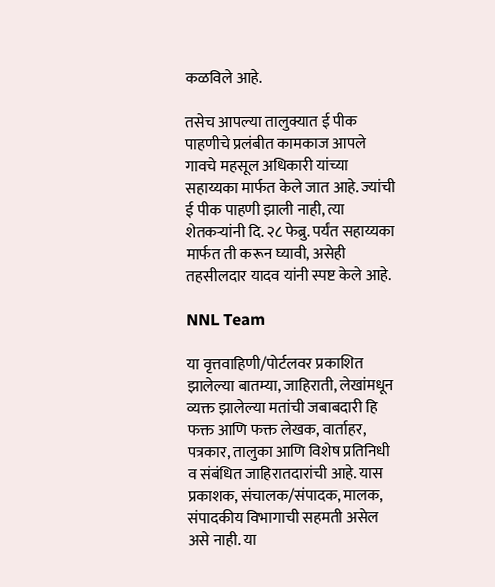कळविले आहे.

तसेच आपल्या तालुक्यात ई पीक पाहणीचे प्रलंबीत कामकाज आपले गावचे महसूल अधिकारी यांच्या सहाय्यका मार्फत केले जात आहे. ज्यांची ई पीक पाहणी झाली नाही, त्या शेतकऱ्यांनी दि. २८ फेब्रु. पर्यंत सहाय्यका मार्फत ती करून घ्यावी, असेही तहसीलदार यादव यांनी स्पष्ट केले आहे.

NNL Team

या वृत्तवाहिणी/पोर्टलवर प्रकाशित झालेल्या बातम्या, जाहिराती, लेखांमधून व्यक्त झालेल्या मतांची जबाबदारी हि फक्त आणि फक्त लेखक, वार्ताहर, पत्रकार, तालुका आणि विशेष प्रतिनिधी व संबंधित जाहिरातदारांची आहे. यास प्रकाशक, संचालक/संपादक, मालक, संपादकीय विभागाची सहमती असेल असे नाही. या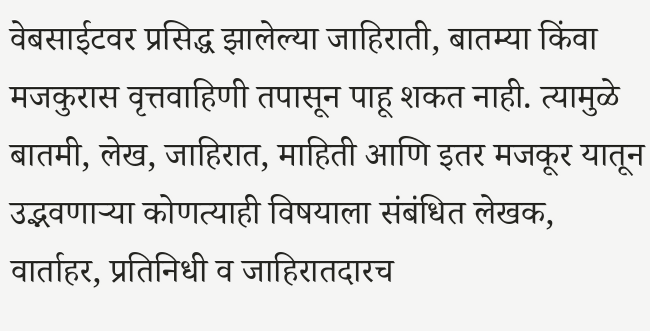वेबसाईटवर प्रसिद्ध झालेल्या जाहिराती, बातम्या किंवा मजकुरास वृत्तवाहिणी तपासून पाहू शकत नाही. त्यामुळे बातमी, लेख, जाहिरात, माहिती आणि इतर मजकूर यातून उद्भवणाऱ्या कोणत्याही विषयाला संबंधित लेखक, वार्ताहर, प्रतिनिधी व जाहिरातदारच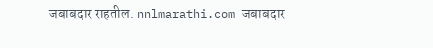जबाबदार राहतील. nnlmarathi.com जबाबदार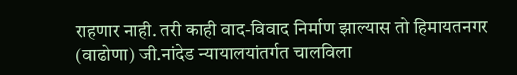राहणार नाही. तरी काही वाद-विवाद निर्माण झाल्यास तो हिमायतनगर (वाढोणा) जी.नांदेड न्यायालयांतर्गत चालविला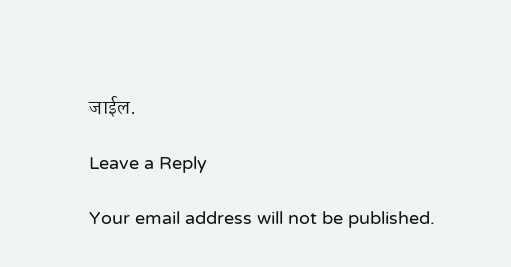जाईल.

Leave a Reply

Your email address will not be published.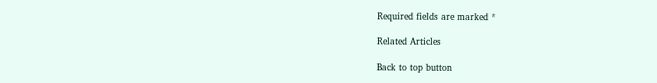Required fields are marked *

Related Articles

Back to top button